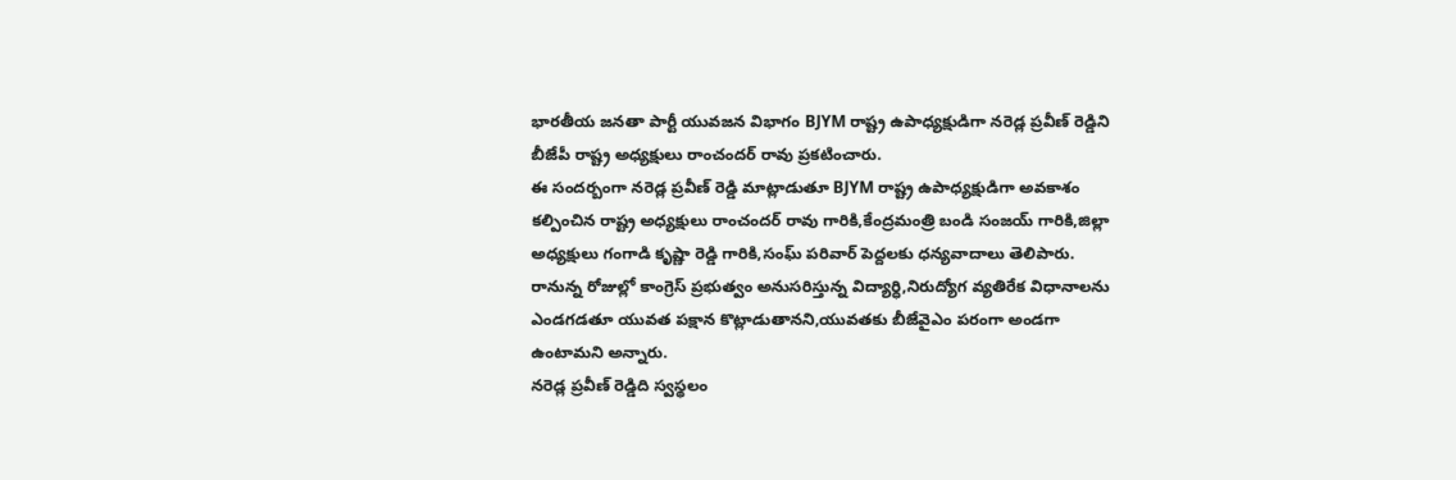భారతీయ జనతా పార్టీ యువజన విభాగం BJYM రాష్ట్ర ఉపాధ్యక్షుడిగా నరెడ్ల ప్రవీణ్ రెడ్డిని బీజేపీ రాష్ట్ర అధ్యక్షులు రాంచందర్ రావు ప్రకటించారు.
ఈ సందర్బంగా నరెడ్ల ప్రవీణ్ రెడ్డి మాట్లాడుతూ BJYM రాష్ట్ర ఉపాధ్యక్షుడిగా అవకాశం కల్పించిన రాష్ట్ర అధ్యక్షులు రాంచందర్ రావు గారికి,కేంద్రమంత్రి బండి సంజయ్ గారికి,జిల్లా అధ్యక్షులు గంగాడి కృష్ణా రెడ్డి గారికి,సంఘ్ పరివార్ పెద్దలకు ధన్యవాదాలు తెలిపారు.
రానున్న రోజుల్లో కాంగ్రెస్ ప్రభుత్వం అనుసరిస్తున్న విద్యార్ధి,నిరుద్యోగ వ్యతిరేక విధానాలను ఎండగడతూ యువత పక్షాన కొట్లాడుతానని,యువతకు బీజేవైఎం పరంగా అండగా ఉంటామని అన్నారు.
నరెడ్ల ప్రవీణ్ రెడ్డిది స్వస్థలం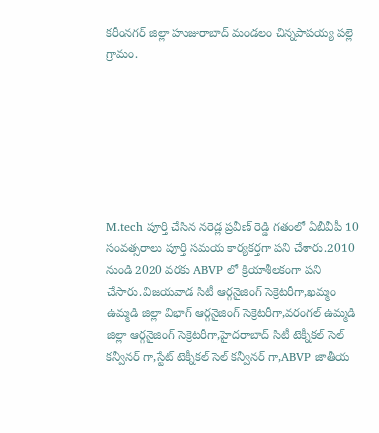కరీంనగర్ జిల్లా హుజురాబాద్ మండలం చిన్నపాపయ్య పల్లె గ్రామం.







M.tech పూర్తి చేసిన నరెడ్ల ప్రవీణ్ రెడ్డి గతంలో ఏబీవీపీ 10 సంవత్సరాలు పూర్తి సమయ కార్యకర్తగా పని చేశారు.2010 నుండి 2020 వరకు ABVP లో క్రియాశీలకంగా పని చేసారు.విజయవాడ సిటీ ఆర్గనైజింగ్ సెక్రెటరీగా,ఖమ్మం ఉమ్మడి జిల్లా విభాగ్ ఆర్గనైజింగ్ సెక్రెటరీగా,వరంగల్ ఉమ్మడి జిల్లా ఆర్గనైజింగ్ సెక్రెటరీగా,హైదరాబాద్ సిటీ టెక్నీకల్ సెల్ కన్వీనర్ గా,స్టేట్ టెక్నీకల్ సెల్ కన్వీనర్ గా,ABVP జాతీయ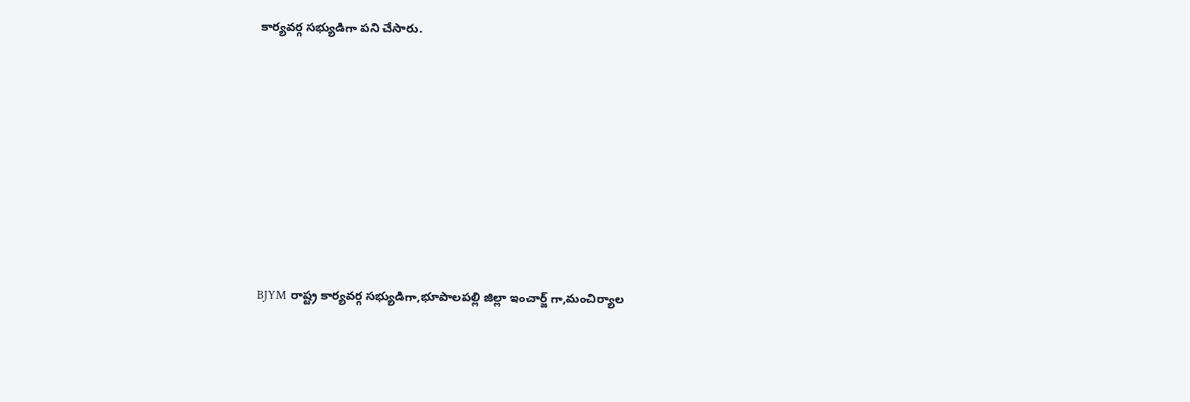కార్యవర్గ సభ్యుడిగా పని చేసారు.








BJYM రాష్ట్ర కార్యవర్గ సభ్యుడిగా,భూపాలపల్లి జిల్లా ఇంచార్జ్ గా,మంచిర్యాల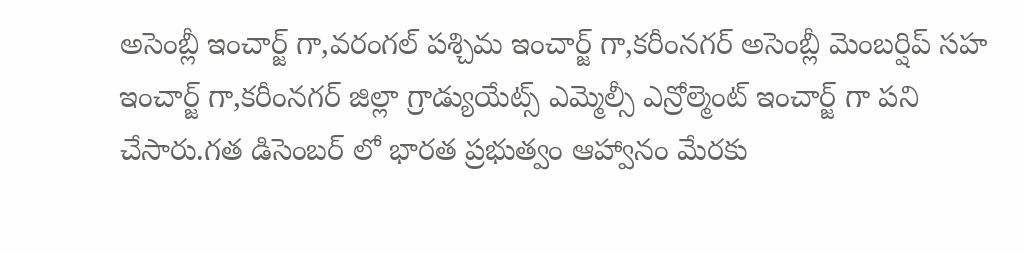అసెంబ్లీ ఇంచార్జ్ గా,వరంగల్ పశ్చిమ ఇంచార్జ్ గా,కరీంనగర్ అసెంబ్లీ మెంబర్షిప్ సహ ఇంచార్జ్ గా,కరీంనగర్ జిల్లా గ్రాడ్యుయేట్స్ ఎమ్మెల్సీ ఎన్రోల్మెంట్ ఇంచార్జ్ గా పని చేసారు.గత డిసెంబర్ లో భారత ప్రభుత్వం ఆహ్వానం మేరకు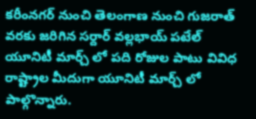కరీంనగర్ నుంచి తెలంగాణ నుంచి గుజరాత్ వరకు జరిగిన సర్దార్ వల్లభాయ్ పటేల్ యూనిటీ మార్చ్ లో పది రోజుల పాటు వివిధ రాష్ట్రాల మీదుగా యూనిటీ మార్చ్ లో పాల్గొన్నారు.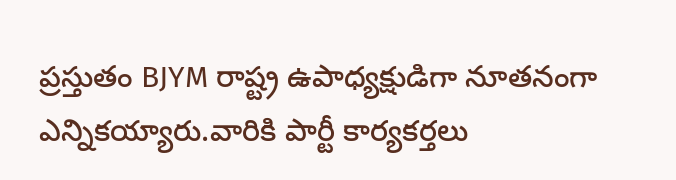ప్రస్తుతం BJYM రాష్ట్ర ఉపాధ్యక్షుడిగా నూతనంగా ఎన్నికయ్యారు.వారికి పార్టీ కార్యకర్తలు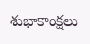శుభాకాంక్షలు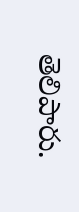తెలిపారు.